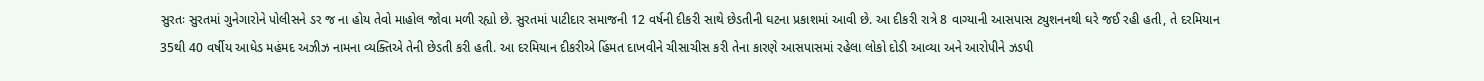સુરતઃ સુરતમાં ગુનેગારોને પોલીસને ડર જ ના હોય તેવો માહોલ જોવા મળી રહ્યો છે. સુરતમાં પાટીદાર સમાજની 12 વર્ષની દીકરી સાથે છેડતીની ઘટના પ્રકાશમાં આવી છે. આ દીકરી રાત્રે 8 વાગ્યાની આસપાસ ટ્યુશનનથી ઘરે જઈ રહી હતી, તે દરમિયાન 35થી 40 વર્ષીય આધેડ મહંમદ અઝીઝ નામના વ્યક્તિએ તેની છેડતી કરી હતી. આ દરમિયાન દીકરીએ હિંમત દાખવીને ચીસાચીસ કરી તેના કારણે આસપાસમાં રહેલા લોકો દોડી આવ્યા અને આરોપીને ઝડપી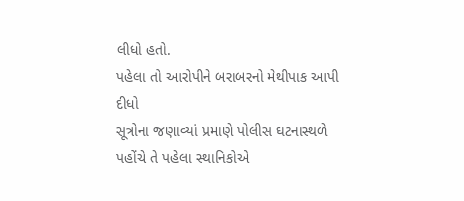લીધો હતો.
પહેલા તો આરોપીને બરાબરનો મેથીપાક આપી દીધો
સૂત્રોના જણાવ્યાં પ્રમાણે પોલીસ ઘટનાસ્થળે પહોંચે તે પહેલા સ્થાનિકોએ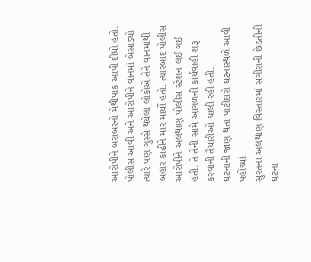આરોપીને બરાબરનો મેથીપાક આપી દીધો હતો. પોલીસ આવી અને આરોપીને વાનમાં બેસાડ્યો ત્યારે પણ ગુસ્સે થયેલા લોકોએ તેને વાનમાંથી બહાર કાઢીને માર માર્યો હતો. ત્યારબાદ પોલીસ આરોપીને અલથાણ પોલીસ સ્ટેશન લઈ ગઈ હતી. તે તેની સામે આગળની કાર્યવાહી શરૂ કરવાની તૈયારીઓ ચાલી રહી હતી.
ઘટનાની જાણ થતા પાટીદારો ઘટનાસ્થળે આવી પહોંચ્યાં
સુરતના અલથાણ વિસ્તારમાં સગીરાની છેડતીની ઘટના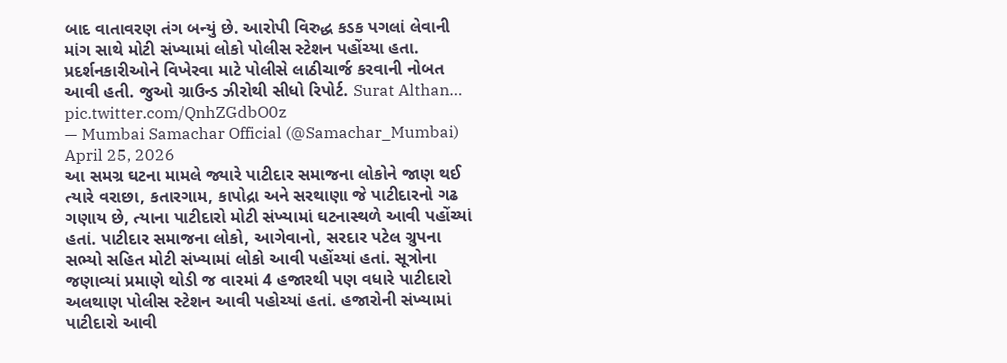બાદ વાતાવરણ તંગ બન્યું છે. આરોપી વિરુદ્ધ કડક પગલાં લેવાની માંગ સાથે મોટી સંખ્યામાં લોકો પોલીસ સ્ટેશન પહોંચ્યા હતા. પ્રદર્શનકારીઓને વિખેરવા માટે પોલીસે લાઠીચાર્જ કરવાની નોબત આવી હતી. જુઓ ગ્રાઉન્ડ ઝીરોથી સીધો રિપોર્ટ. Surat Althan… pic.twitter.com/QnhZGdbO0z
— Mumbai Samachar Official (@Samachar_Mumbai) April 25, 2026
આ સમગ્ર ઘટના મામલે જ્યારે પાટીદાર સમાજના લોકોને જાણ થઈ ત્યારે વરાછા, કતારગામ, કાપોદ્રા અને સરથાણા જે પાટીદારનો ગઢ ગણાય છે, ત્યાના પાટીદારો મોટી સંખ્યામાં ઘટનાસ્થળે આવી પહોંચ્યાં હતાં. પાટીદાર સમાજના લોકો, આગેવાનો, સરદાર પટેલ ગ્રુપના સભ્યો સહિત મોટી સંખ્યામાં લોકો આવી પહોંચ્યાં હતાં. સૂત્રોના જણાવ્યાં પ્રમાણે થોડી જ વારમાં 4 હજારથી પણ વધારે પાટીદારો અલથાણ પોલીસ સ્ટેશન આવી પહોચ્યાં હતાં. હજારોની સંખ્યામાં પાટીદારો આવી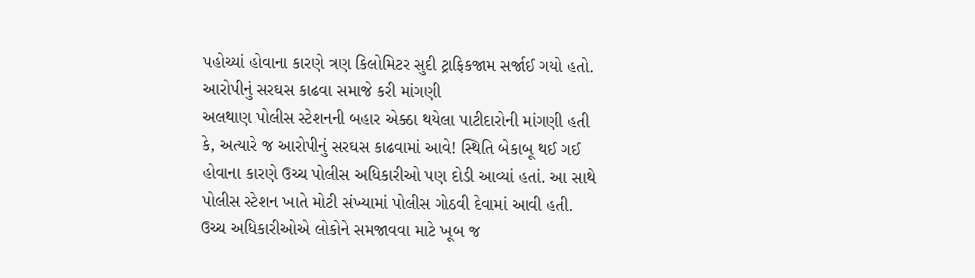પહોચ્યાં હોવાના કારણે ત્રણ કિલોમિટર સુદી ટ્રાફિકજામ સર્જાઈ ગયો હતો.
આરોપીનું સરઘસ કાઢવા સમાજે કરી માંગણી
અલથાણ પોલીસ સ્ટેશનની બહાર એક્ઠા થયેલા પાટીદારોની માંગણી હતી કે, અત્યારે જ આરોપીનું સરઘસ કાઢવામાં આવે! સ્થિતિ બેકાબૂ થઈ ગઈ હોવાના કારણે ઉચ્ચ પોલીસ અધિકારીઓ પણ દોડી આવ્યાં હતાં. આ સાથે પોલીસ સ્ટેશન ખાતે મોટી સંખ્યામાં પોલીસ ગોઠવી દેવામાં આવી હતી. ઉચ્ચ અધિકારીઓએ લોકોને સમજાવવા માટે ખૂબ જ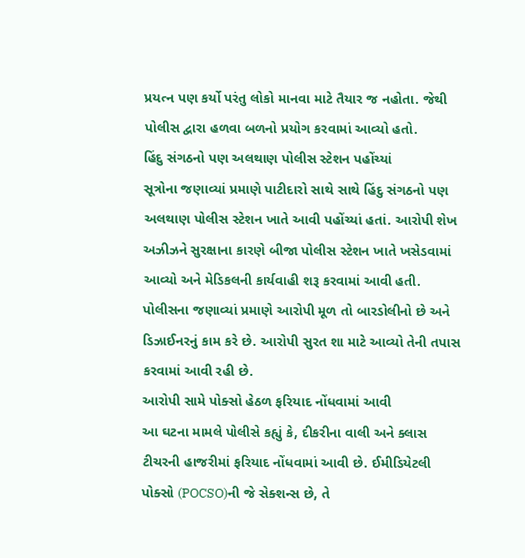પ્રયત્ન પણ કર્યો પરંતુ લોકો માનવા માટે તૈયાર જ નહોતા. જેથી પોલીસ દ્વારા હળવા બળનો પ્રયોગ કરવામાં આવ્યો હતો.
હિંદુ સંગઠનો પણ અલથાણ પોલીસ સ્ટેશન પહોંચ્યાં
સૂત્રોના જણાવ્યાં પ્રમાણે પાટીદારો સાથે સાથે હિંદુ સંગઠનો પણ અલથાણ પોલીસ સ્ટેશન ખાતે આવી પહોંચ્યાં હતાં. આરોપી શેખ અઝીઝને સુરક્ષાના કારણે બીજા પોલીસ સ્ટેશન ખાતે ખસેડવામાં આવ્યો અને મેડિકલની કાર્યવાહી શરૂ કરવામાં આવી હતી. પોલીસના જણાવ્યાં પ્રમાણે આરોપી મૂળ તો બારડોલીનો છે અને ડિઝાઈનરનું કામ કરે છે. આરોપી સુરત શા માટે આવ્યો તેની તપાસ કરવામાં આવી રહી છે.
આરોપી સામે પોક્સો હેઠળ ફરિયાદ નોંધવામાં આવી
આ ઘટના મામલે પોલીસે કહ્યું કે, દીકરીના વાલી અને ક્લાસ ટીચરની હાજરીમાં ફરિયાદ નોંધવામાં આવી છે. ઈમીડિયેટલી પોક્સો (POCSO)ની જે સેક્શન્સ છે, તે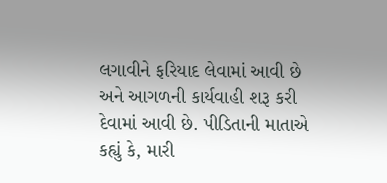લગાવીને ફરિયાદ લેવામાં આવી છે અને આગળની કાર્યવાહી શરૂ કરી દેવામાં આવી છે. પીડિતાની માતાએ કહ્યું કે, મારી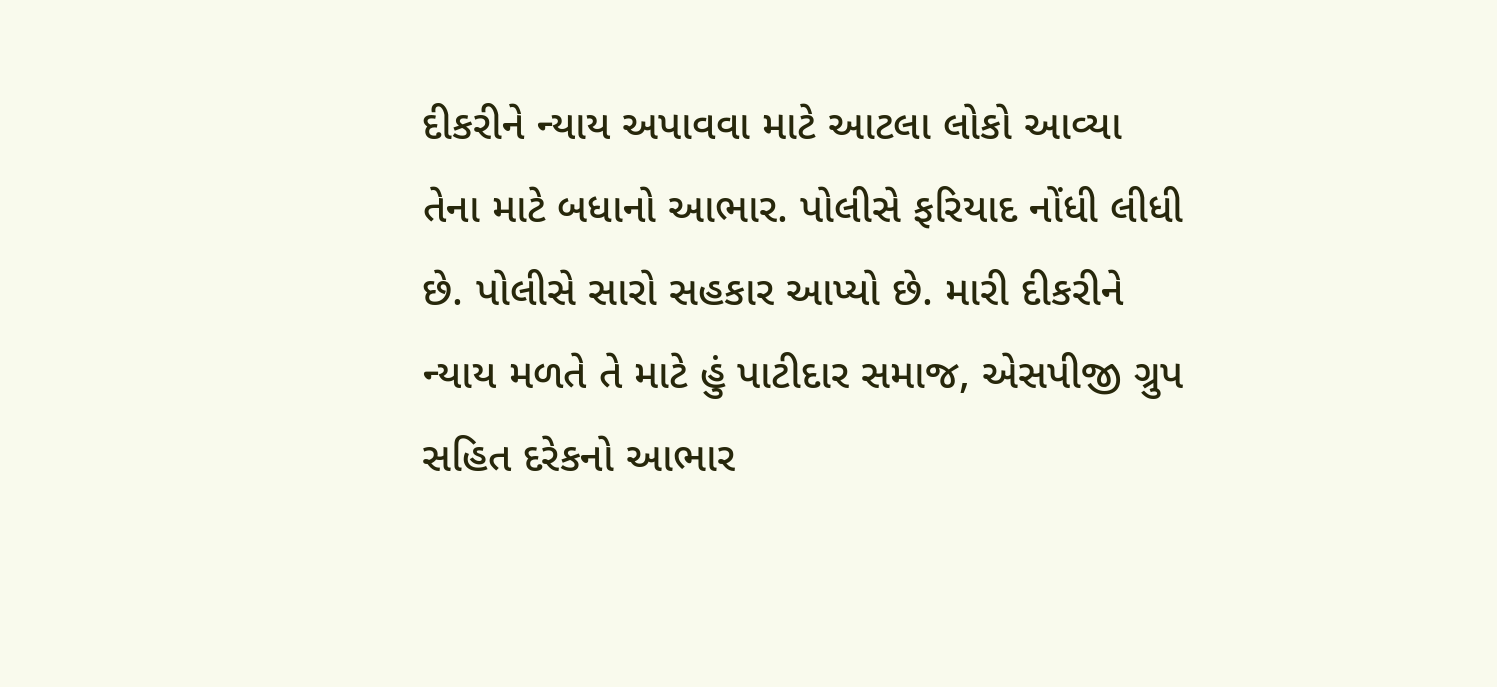દીકરીને ન્યાય અપાવવા માટે આટલા લોકો આવ્યા તેના માટે બધાનો આભાર. પોલીસે ફરિયાદ નોંધી લીધી છે. પોલીસે સારો સહકાર આપ્યો છે. મારી દીકરીને ન્યાય મળતે તે માટે હું પાટીદાર સમાજ, એસપીજી ગ્રુપ સહિત દરેકનો આભાર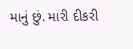માનું છું. મારી દીકરી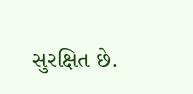સુરક્ષિત છે.